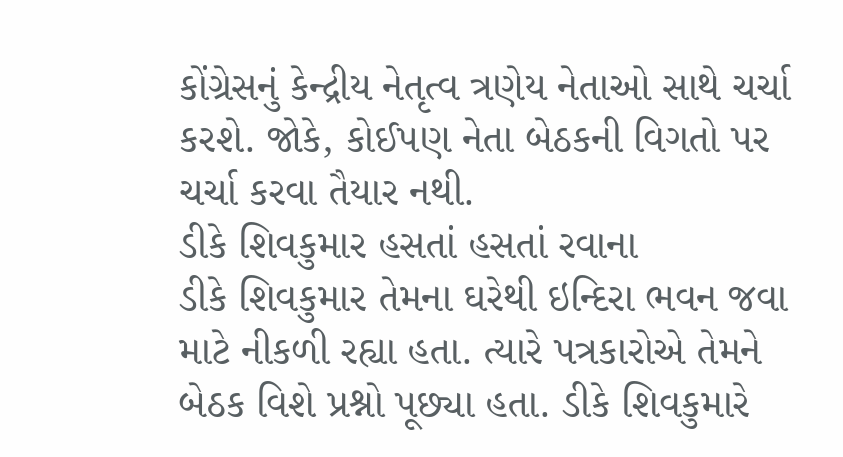કોંગ્રેસનું કેન્દ્રીય નેતૃત્વ ત્રણેય નેતાઓ સાથે ચર્ચા કરશે. જોકે, કોઈપણ નેતા બેઠકની વિગતો પર ચર્ચા કરવા તૈયાર નથી.
ડીકે શિવકુમાર હસતાં હસતાં રવાના
ડીકે શિવકુમાર તેમના ઘરેથી ઇન્દિરા ભવન જવા માટે નીકળી રહ્યા હતા. ત્યારે પત્રકારોએ તેમને બેઠક વિશે પ્રશ્નો પૂછ્યા હતા. ડીકે શિવકુમારે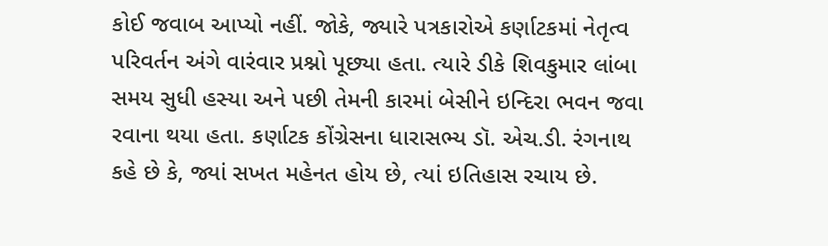કોઈ જવાબ આપ્યો નહીં. જોકે, જ્યારે પત્રકારોએ કર્ણાટકમાં નેતૃત્વ પરિવર્તન અંગે વારંવાર પ્રશ્નો પૂછ્યા હતા. ત્યારે ડીકે શિવકુમાર લાંબા સમય સુધી હસ્યા અને પછી તેમની કારમાં બેસીને ઇન્દિરા ભવન જવા રવાના થયા હતા. કર્ણાટક કોંગ્રેસના ધારાસભ્ય ડૉ. એચ.ડી. રંગનાથ કહે છે કે, જ્યાં સખત મહેનત હોય છે, ત્યાં ઇતિહાસ રચાય છે.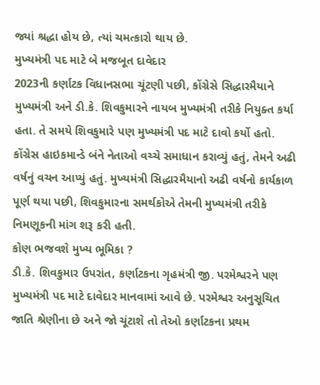જ્યાં શ્રદ્ધા હોય છે, ત્યાં ચમત્કારો થાય છે.
મુખ્યમંત્રી પદ માટે બે મજબૂત દાવેદાર
2023ની કર્ણાટક વિધાનસભા ચૂંટણી પછી, કોંગ્રેસે સિદ્ધારમૈયાને મુખ્યમંત્રી અને ડી.કે. શિવકુમારને નાયબ મુખ્યમંત્રી તરીકે નિયુક્ત કર્યા હતા. તે સમયે શિવકુમારે પણ મુખ્યમંત્રી પદ માટે દાવો કર્યો હતો. કોંગ્રેસ હાઇકમાન્ડે બંને નેતાઓ વચ્ચે સમાધાન કરાવ્યું હતું, તેમને અઢી વર્ષનું વચન આપ્યું હતું. મુખ્યમંત્રી સિદ્ધારમૈયાનો અઢી વર્ષનો કાર્યકાળ પૂર્ણ થયા પછી, શિવકુમારના સમર્થકોએ તેમની મુખ્યમંત્રી તરીકે નિમણૂકની માંગ શરૂ કરી હતી.
કોણ ભજવશે મુખ્ય ભૂમિકા ?
ડી.કે. શિવકુમાર ઉપરાંત, કર્ણાટકના ગૃહમંત્રી જી. પરમેશ્વરને પણ મુખ્યમંત્રી પદ માટે દાવેદાર માનવામાં આવે છે. પરમેશ્વર અનુસૂચિત જાતિ શ્રેણીના છે અને જો ચૂંટાશે તો તેઓ કર્ણાટકના પ્રથમ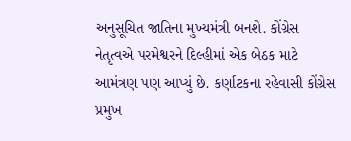અનુસૂચિત જાતિના મુખ્યમંત્રી બનશે. કોંગ્રેસ નેતૃત્વએ પરમેશ્વરને દિલ્હીમાં એક બેઠક માટે આમંત્રણ પણ આપ્યું છે. કર્ણાટકના રહેવાસી કોંગ્રેસ પ્રમુખ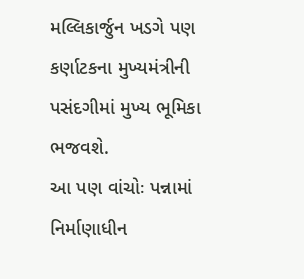મલ્લિકાર્જુન ખડગે પણ કર્ણાટકના મુખ્યમંત્રીની પસંદગીમાં મુખ્ય ભૂમિકા ભજવશે.
આ પણ વાંચોઃ પન્નામાં નિર્માણાધીન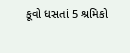કૂવો ધસતાં 5 શ્રમિકો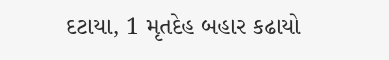દટાયા, 1 મૃતદેહ બહાર કઢાયો